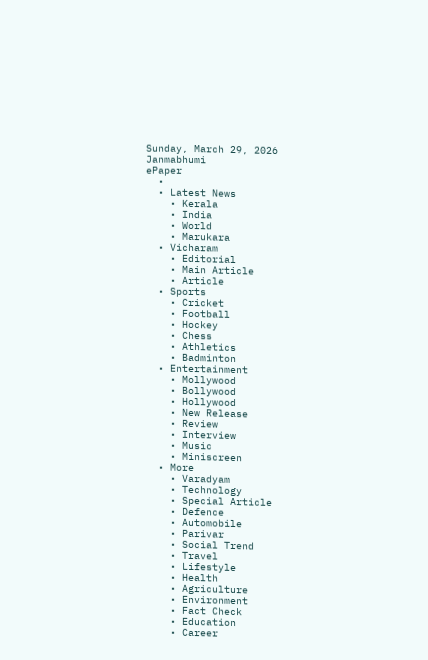Sunday, March 29, 2026
Janmabhumi
ePaper
  •
  • Latest News
    • Kerala
    • India
    • World
    • Marukara
  • Vicharam
    • Editorial
    • Main Article
    • Article
  • Sports
    • Cricket
    • Football
    • Hockey
    • Chess
    • Athletics
    • Badminton
  • Entertainment
    • Mollywood
    • Bollywood
    • Hollywood
    • New Release
    • Review
    • Interview
    • Music
    • Miniscreen
  • More
    • Varadyam
    • Technology
    • Special Article
    • Defence
    • Automobile
    • Parivar
    • Social Trend
    • Travel
    • Lifestyle
    • Health
    • Agriculture
    • Environment
    • Fact Check
    • Education
    • Career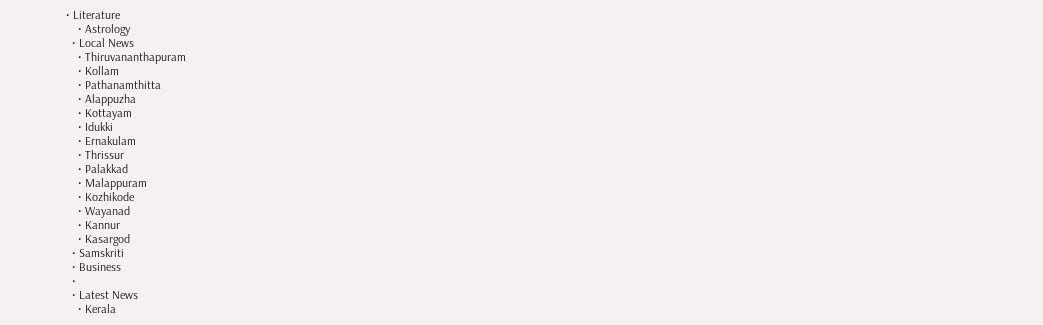• Literature
    • Astrology
  • Local News
    • Thiruvananthapuram
    • Kollam
    • Pathanamthitta
    • Alappuzha
    • Kottayam
    • Idukki
    • Ernakulam
    • Thrissur
    • Palakkad
    • Malappuram
    • Kozhikode
    • Wayanad
    • Kannur
    • Kasargod
  • Samskriti
  • Business
  •
  • Latest News
    • Kerala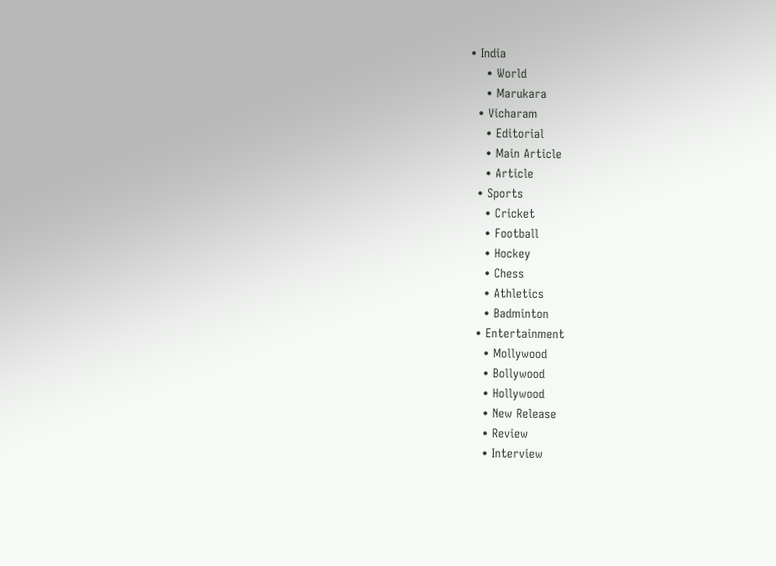• India
    • World
    • Marukara
  • Vicharam
    • Editorial
    • Main Article
    • Article
  • Sports
    • Cricket
    • Football
    • Hockey
    • Chess
    • Athletics
    • Badminton
  • Entertainment
    • Mollywood
    • Bollywood
    • Hollywood
    • New Release
    • Review
    • Interview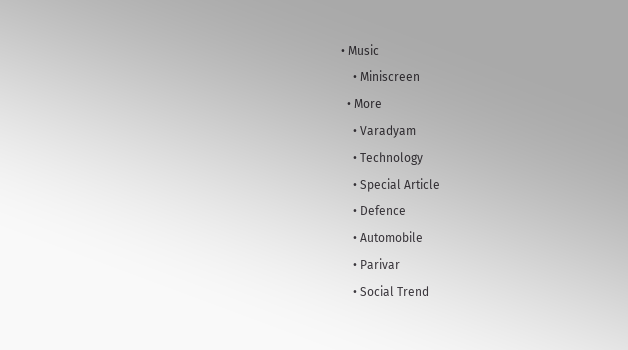• Music
    • Miniscreen
  • More
    • Varadyam
    • Technology
    • Special Article
    • Defence
    • Automobile
    • Parivar
    • Social Trend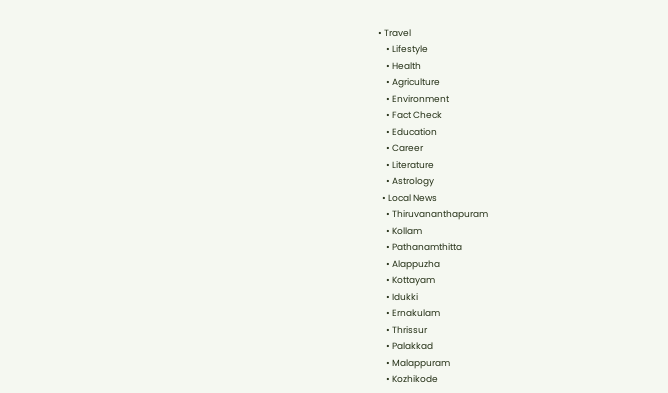• Travel
    • Lifestyle
    • Health
    • Agriculture
    • Environment
    • Fact Check
    • Education
    • Career
    • Literature
    • Astrology
  • Local News
    • Thiruvananthapuram
    • Kollam
    • Pathanamthitta
    • Alappuzha
    • Kottayam
    • Idukki
    • Ernakulam
    • Thrissur
    • Palakkad
    • Malappuram
    • Kozhikode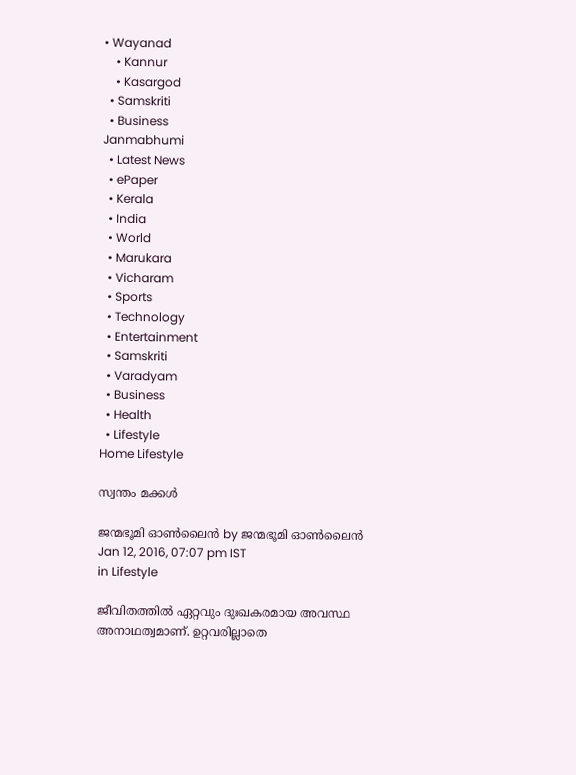• Wayanad
    • Kannur
    • Kasargod
  • Samskriti
  • Business
Janmabhumi
  • Latest News
  • ePaper
  • Kerala
  • India
  • World
  • Marukara
  • Vicharam
  • Sports
  • Technology
  • Entertainment
  • Samskriti
  • Varadyam
  • Business
  • Health
  • Lifestyle
Home Lifestyle

സ്വന്തം മക്കള്‍

ജന്മഭൂമി ഓണ്‍ലൈന്‍ by ജന്മഭൂമി ഓണ്‍ലൈന്‍
Jan 12, 2016, 07:07 pm IST
in Lifestyle

ജീവിതത്തില്‍ ഏറ്റവും ദുഃഖകരമായ അവസ്ഥ അനാഥത്വമാണ്. ഉറ്റവരില്ലാതെ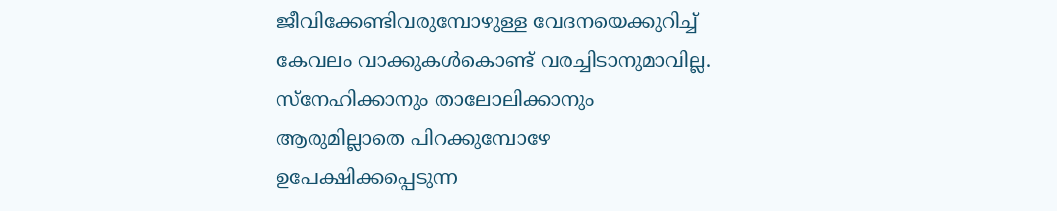ജീവിക്കേണ്ടിവരുമ്പോഴുള്ള വേദനയെക്കുറിച്ച് കേവലം വാക്കുകള്‍കൊണ്ട് വരച്ചിടാനുമാവില്ല. സ്‌നേഹിക്കാനും താലോലിക്കാനും ആരുമില്ലാതെ പിറക്കുമ്പോഴേ ഉപേക്ഷിക്കപ്പെടുന്ന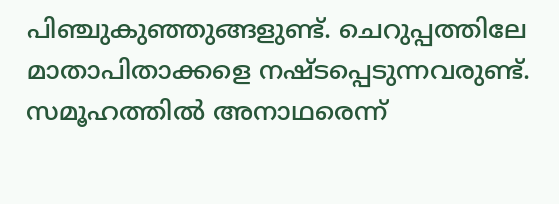പിഞ്ചുകുഞ്ഞുങ്ങളുണ്ട്. ചെറുപ്പത്തിലേ മാതാപിതാക്കളെ നഷ്ടപ്പെടുന്നവരുണ്ട്. സമൂഹത്തില്‍ അനാഥരെന്ന്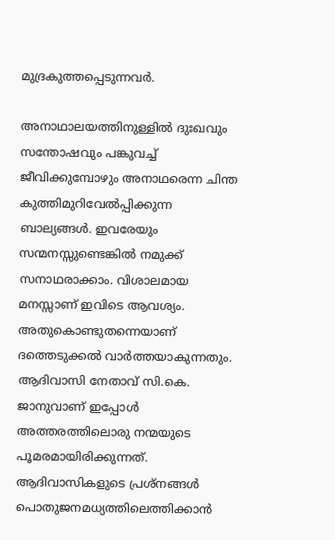മുദ്രകുത്തപ്പെടുന്നവര്‍.

അനാഥാലയത്തിനുള്ളില്‍ ദുഃഖവും സന്തോഷവും പങ്കുവച്ച് ജീവിക്കുമ്പോഴും അനാഥരെന്ന ചിന്ത കുത്തിമുറിവേല്‍പ്പിക്കുന്ന ബാല്യങ്ങള്‍. ഇവരേയും സന്മനസ്സുണ്ടെങ്കില്‍ നമുക്ക് സനാഥരാക്കാം. വിശാലമായ മനസ്സാണ് ഇവിടെ ആവശ്യം. അതുകൊണ്ടുതന്നെയാണ് ദത്തെടുക്കല്‍ വാര്‍ത്തയാകുന്നതും. ആദിവാസി നേതാവ് സി.കെ. ജാനുവാണ് ഇപ്പോള്‍ അത്തരത്തിലൊരു നന്മയുടെ പൂമരമായിരിക്കുന്നത്. ആദിവാസികളുടെ പ്രശ്‌നങ്ങള്‍ പൊതുജനമധ്യത്തിലെത്തിക്കാന്‍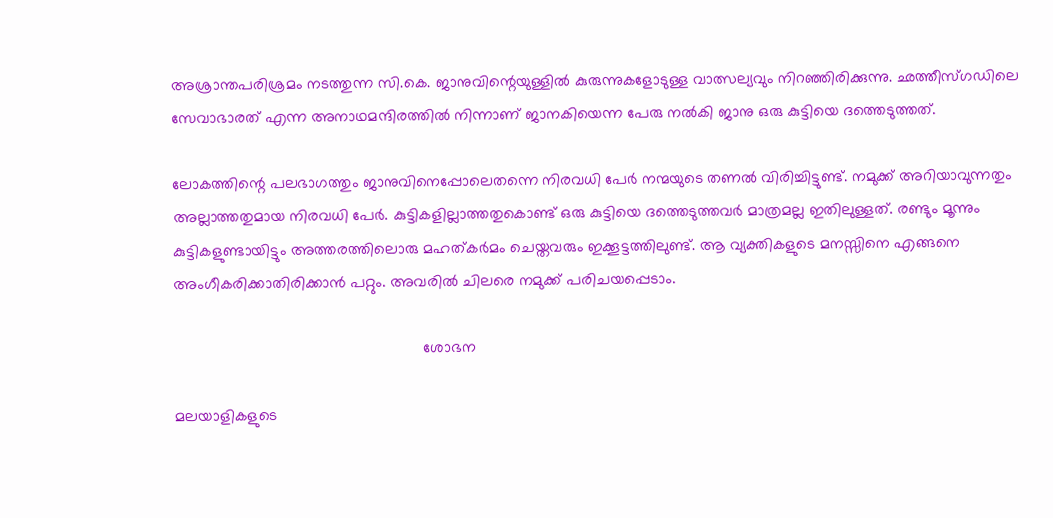അശ്രാന്തപരിശ്രമം നടത്തുന്ന സി.കെ. ജാനുവിന്റെയുള്ളില്‍ കുരുന്നുകളോടുള്ള വാത്സല്യവും നിറഞ്ഞിരിക്കുന്നു. ഛത്തീസ്ഗഡിലെ സേവാഭാരത് എന്ന അനാഥമന്ദിരത്തില്‍ നിന്നാണ് ജാനകിയെന്ന പേരു നല്‍കി ജാനു ഒരു കുട്ടിയെ ദത്തെടുത്തത്.

ലോകത്തിന്റെ പലഭാഗത്തും ജാനുവിനെപ്പോലെതന്നെ നിരവധി പേര്‍ നന്മയുടെ തണല്‍ വിരിച്ചിട്ടുണ്ട്. നമുക്ക് അറിയാവുന്നതും അല്ലാത്തതുമായ നിരവധി പേര്‍. കുട്ടികളില്ലാത്തതുകൊണ്ട് ഒരു കുട്ടിയെ ദത്തെടുത്തവര്‍ മാത്രമല്ല ഇതിലുള്ളത്. രണ്ടും മൂന്നും കുട്ടികളുണ്ടായിട്ടും അത്തരത്തിലൊരു മഹത്കര്‍മം ചെയ്തവരും ഇക്കൂട്ടത്തിലുണ്ട്. ആ വ്യക്തികളുടെ മനസ്സിനെ എങ്ങനെ അംഗീകരിക്കാതിരിക്കാന്‍ പറ്റും. അവരില്‍ ചിലരെ നമുക്ക് പരിചയപ്പെടാം.

                                                         ശോഭന

മലയാളികളുടെ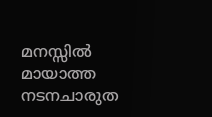മനസ്സില്‍ മായാത്ത നടനചാരുത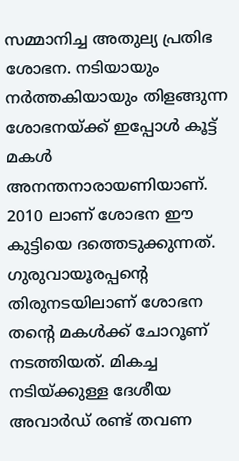സമ്മാനിച്ച അതുല്യ പ്രതിഭ ശോഭന. നടിയായും നര്‍ത്തകിയായും തിളങ്ങുന്ന ശോഭനയ്‌ക്ക് ഇപ്പോള്‍ കൂട്ട് മകള്‍ അനന്തനാരായണിയാണ്. 2010 ലാണ് ശോഭന ഈ കുട്ടിയെ ദത്തെടുക്കുന്നത്. ഗുരുവായൂരപ്പന്റെ തിരുനടയിലാണ് ശോഭന തന്റെ മകള്‍ക്ക് ചോറൂണ് നടത്തിയത്. മികച്ച നടിയ്‌ക്കുള്ള ദേശീയ അവാര്‍ഡ് രണ്ട് തവണ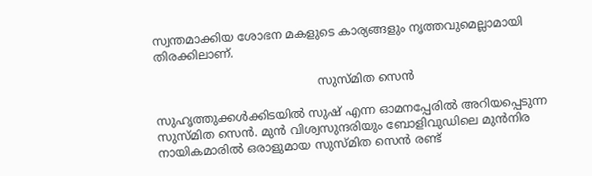സ്വന്തമാക്കിയ ശോഭന മകളുടെ കാര്യങ്ങളും നൃത്തവുമെല്ലാമായി തിരക്കിലാണ്.

                                            സുസ്മിത സെന്‍

സുഹൃത്തുക്കള്‍ക്കിടയില്‍ സുഷ് എന്ന ഓമനപ്പേരില്‍ അറിയപ്പെടുന്ന സുസ്മിത സെന്‍. മുന്‍ വിശ്വസുന്ദരിയും ബോളിവുഡിലെ മുന്‍നിര നായികമാരില്‍ ഒരാളുമായ സുസ്മിത സെന്‍ രണ്ട്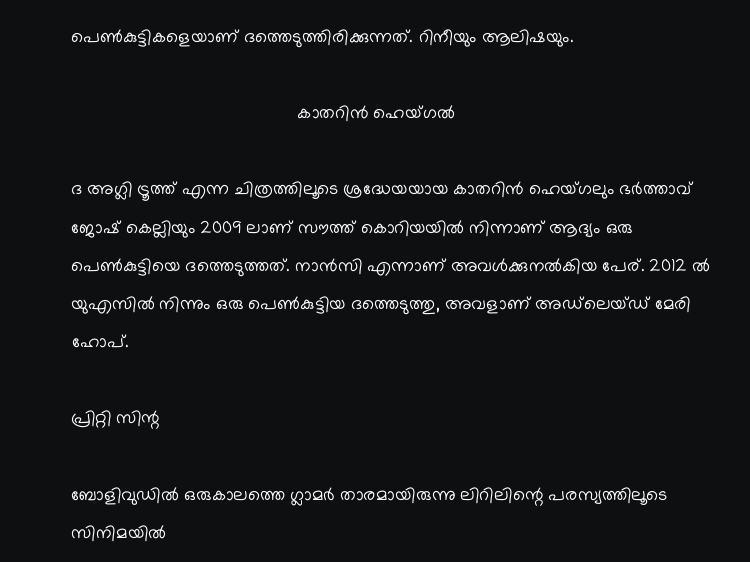പെണ്‍കുട്ടികളെയാണ് ദത്തെടുത്തിരിക്കുന്നത്. റിനീയും ആലിഷയും.

                                              കാതറിന്‍ ഹെയ്ഗല്‍

ദ അഗ്ലി ട്രൂത്ത് എന്ന ചിത്രത്തിലൂടെ ശ്രദ്ധേയയായ കാതറിന്‍ ഹെയ്ഗലും ഭര്‍ത്താവ് ജോഷ് കെല്ലിയും 2009 ലാണ് സൗത്ത് കൊറിയയില്‍ നിന്നാണ് ആദ്യം ഒരു പെണ്‍കുട്ടിയെ ദത്തെടുത്തത്. നാന്‍സി എന്നാണ് അവള്‍ക്കുനല്‍കിയ പേര്. 2012 ല്‍ യുഎസില്‍ നിന്നും ഒരു പെണ്‍കുട്ടിയ ദത്തെടുത്തു, അവളാണ് അഡ്‌ലെയ്ഡ് മേരി ഹോപ്.

പ്രിറ്റി സിന്റ

ബോളിവുഡില്‍ ഒരുകാലത്തെ ഗ്ലാമര്‍ താരമായിരുന്നു ലിറിലിന്റെ പരസ്യത്തിലൂടെ സിനിമയില്‍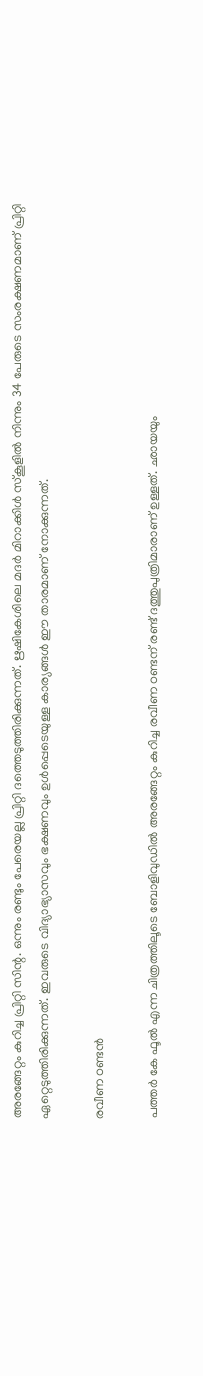അരങ്ങേറ്റം കുറിച്ച പ്രിറ്റി സിന്റ. ഒന്നും രണ്ടും പേരെയല്ല പ്രിറ്റി ദത്തെടുത്തിരിക്കുന്നത്. ഋഷികേശിലെ മദര്‍ മിറാക്കിള്‍ സ്‌കൂളില്‍ നിന്നും 34 പേരുടെ സംരക്ഷണമാണ് പ്രിറ്റി ഏറ്റെടുത്തിരിക്കുന്നത്. ഇവരുടെ വിദ്യാഭ്യാസവും ഭക്ഷണവും ഉള്‍പ്പെടെയുള്ള കാര്യങ്ങള്‍ ഈ താരമാണ് നോക്കുന്നത്.

രവീണ ഠണ്ടന്‍

പത്തര്‍ കേ ഫൂല്‍ എന്ന ചിത്രത്തിലൂടെ ബോളിവുഡില്‍ അരങ്ങേറ്റം കുറിച്ച രവീണ ഠണ്ടന് രണ്ട് ദത്തുപുത്രിമാരാണ് ഉള്ളത്. ഛായയും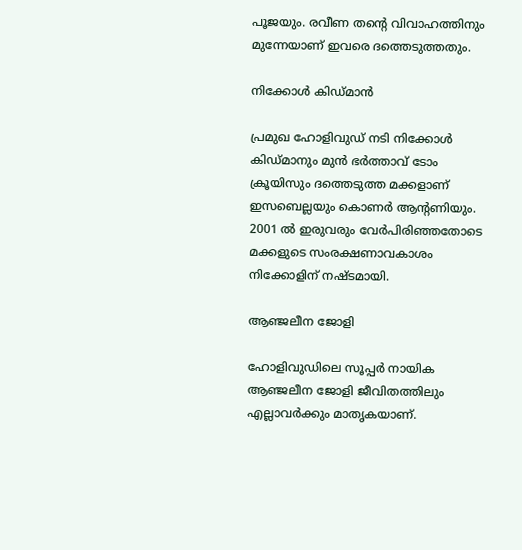പൂജയും. രവീണ തന്റെ വിവാഹത്തിനും മുന്നേയാണ് ഇവരെ ദത്തെടുത്തതും.

നിക്കോള്‍ കിഡ്മാന്‍

പ്രമുഖ ഹോളിവുഡ് നടി നിക്കോള്‍ കിഡ്മാനും മുന്‍ ഭര്‍ത്താവ് ടോം ക്രൂയിസും ദത്തെടുത്ത മക്കളാണ് ഇസബെല്ലയും കൊണര്‍ ആന്റണിയും. 2001 ല്‍ ഇരുവരും വേര്‍പിരിഞ്ഞതോടെ മക്കളുടെ സംരക്ഷണാവകാശം നിക്കോളിന് നഷ്ടമായി.

ആഞ്ജലീന ജോളി

ഹോളിവുഡിലെ സൂപ്പര്‍ നായിക ആഞ്ജലീന ജോളി ജീവിതത്തിലും എല്ലാവര്‍ക്കും മാതൃകയാണ്.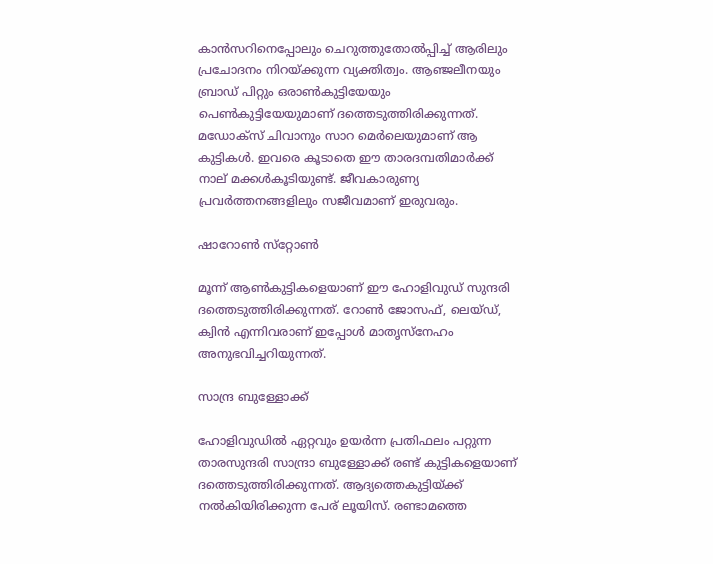കാന്‍സറിനെപ്പോലും ചെറുത്തുതോല്‍പ്പിച്ച് ആരിലും പ്രചോദനം നിറയ്‌ക്കുന്ന വ്യക്തിത്വം. ആഞ്ജലീനയും ബ്രാഡ് പിറ്റും ഒരാണ്‍കുട്ടിയേയും പെണ്‍കുട്ടിയേയുമാണ് ദത്തെടുത്തിരിക്കുന്നത്. മഡോക്‌സ് ചിവാനും സാറ മെര്‍ലെയുമാണ് ആ കുട്ടികള്‍. ഇവരെ കൂടാതെ ഈ താരദമ്പതിമാര്‍ക്ക് നാല് മക്കള്‍കൂടിയുണ്ട്. ജീവകാരുണ്യ പ്രവര്‍ത്തനങ്ങളിലും സജീവമാണ് ഇരുവരും.

ഷാറോണ്‍ സ്‌റ്റോണ്‍

മൂന്ന് ആണ്‍കുട്ടികളെയാണ് ഈ ഹോളിവുഡ് സുന്ദരി ദത്തെടുത്തിരിക്കുന്നത്. റോണ്‍ ജോസഫ്, ലെയ്ഡ്, ക്വിന്‍ എന്നിവരാണ് ഇപ്പോള്‍ മാതൃസ്‌നേഹം അനുഭവിച്ചറിയുന്നത്.

സാന്ദ്ര ബുള്ളോക്ക്

ഹോളിവുഡില്‍ ഏറ്റവും ഉയര്‍ന്ന പ്രതിഫലം പറ്റുന്ന താരസുന്ദരി സാന്ദ്രാ ബുള്ളോക്ക് രണ്ട് കുട്ടികളെയാണ് ദത്തെടുത്തിരിക്കുന്നത്. ആദ്യത്തെകുട്ടിയ്‌ക്ക് നല്‍കിയിരിക്കുന്ന പേര് ലൂയിസ്. രണ്ടാമത്തെ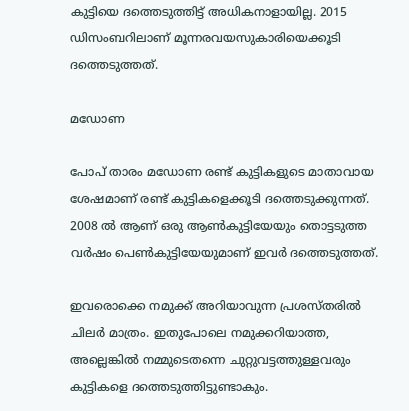കുട്ടിയെ ദത്തെടുത്തിട്ട് അധികനാളായില്ല. 2015 ഡിസംബറിലാണ് മൂന്നരവയസുകാരിയെക്കൂടി ദത്തെടുത്തത്.

മഡോണ

പോപ് താരം മഡോണ രണ്ട് കുട്ടികളുടെ മാതാവായ ശേഷമാണ് രണ്ട് കുട്ടികളെക്കൂടി ദത്തെടുക്കുന്നത്. 2008 ല്‍ ആണ് ഒരു ആണ്‍കുട്ടിയേയും തൊട്ടടുത്ത വര്‍ഷം പെണ്‍കുട്ടിയേയുമാണ് ഇവര്‍ ദത്തെടുത്തത്.

ഇവരൊക്കെ നമുക്ക് അറിയാവുന്ന പ്രശസ്തരില്‍ ചിലര്‍ മാത്രം. ഇതുപോലെ നമുക്കറിയാത്ത, അല്ലെങ്കില്‍ നമ്മുടെതന്നെ ചുറ്റുവട്ടത്തുള്ളവരും കുട്ടികളെ ദത്തെടുത്തിട്ടുണ്ടാകും.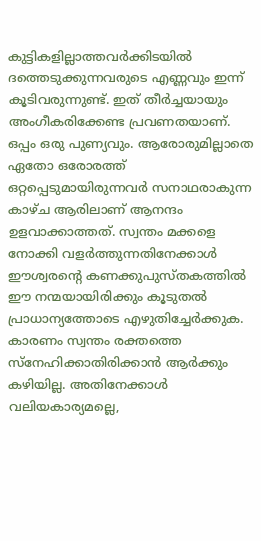കുട്ടികളില്ലാത്തവര്‍ക്കിടയില്‍ ദത്തെടുക്കുന്നവരുടെ എണ്ണവും ഇന്ന് കൂടിവരുന്നുണ്ട്. ഇത് തീര്‍ച്ചയായും അംഗീകരിക്കേണ്ട പ്രവണതയാണ്. ഒപ്പം ഒരു പുണ്യവും. ആരോരുമില്ലാതെ ഏതോ ഒരോരത്ത് ഒറ്റപ്പെടുമായിരുന്നവര്‍ സനാഥരാകുന്ന കാഴ്ച ആരിലാണ് ആനന്ദം ഉളവാക്കാത്തത്. സ്വന്തം മക്കളെ നോക്കി വളര്‍ത്തുന്നതിനേക്കാള്‍ ഈശ്വരന്റെ കണക്കുപുസ്തകത്തില്‍ ഈ നന്മയായിരിക്കും കൂടുതല്‍ പ്രാധാന്യത്തോടെ എഴുതിച്ചേര്‍ക്കുക. കാരണം സ്വന്തം രക്തത്തെ സ്‌നേഹിക്കാതിരിക്കാന്‍ ആര്‍ക്കും കഴിയില്ല. അതിനേക്കാള്‍ വലിയകാര്യമല്ലെ,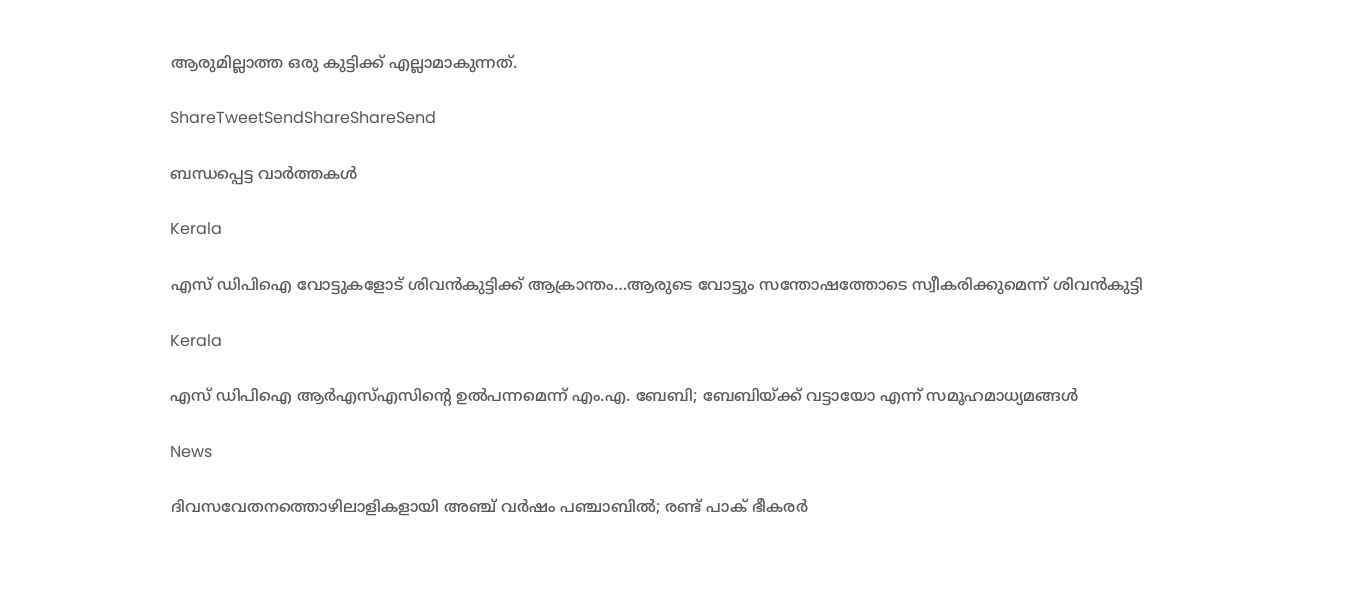ആരുമില്ലാത്ത ഒരു കുട്ടിക്ക് എല്ലാമാകുന്നത്.

ShareTweetSendShareShareSend

ബന്ധപ്പെട്ട വാര്‍ത്തകള്‍

Kerala

എസ് ഡിപിഐ വോട്ടുകളോട് ശിവന്‍കുട്ടിക്ക് ആക്രാന്തം…ആരുടെ വോട്ടും സന്തോഷത്തോടെ സ്വീകരിക്കുമെന്ന് ശിവന്‍കുട്ടി

Kerala

എസ് ഡിപിഐ ആര്‍എസ്എസിന്റെ ഉല്‍പന്നമെന്ന് എം.എ. ബേബി; ബേബിയ്‌ക്ക് വട്ടായോ എന്ന് സമൂഹമാധ്യമങ്ങള്‍

News

ദിവസവേതനത്തൊഴിലാളികളായി അഞ്ച് വര്‍ഷം പഞ്ചാബില്‍; രണ്ട് പാക് ഭീകരര്‍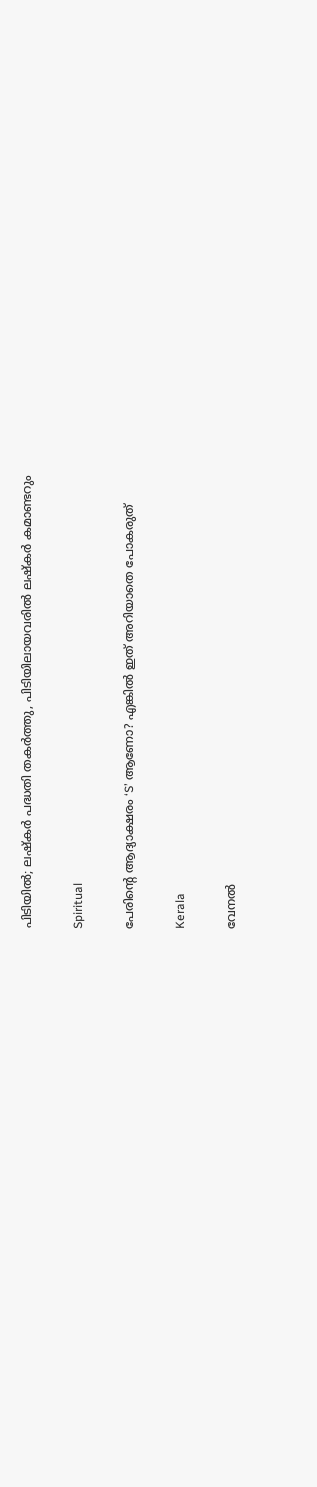പിടിയില്‍; ലഷ്കർ പദ്ധതി തകർത്തു, പിടിയിലായവരിൽ ലഷ്കർ കമാണ്ടറും

Spiritual

പേരിന്റെ ആദ്യാക്ഷരം ‘S’ ആണോ? എങ്കിൽ ഇത് അറിയാതെ പോകരുത്

Kerala

വേനല്‍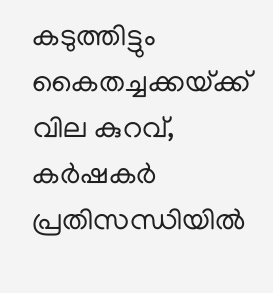കടുത്തിട്ടും കൈതച്ചക്കയ്‌ക്ക് വില കുറവ്, കര്‍ഷകര്‍ പ്രതിസന്ധിയില്‍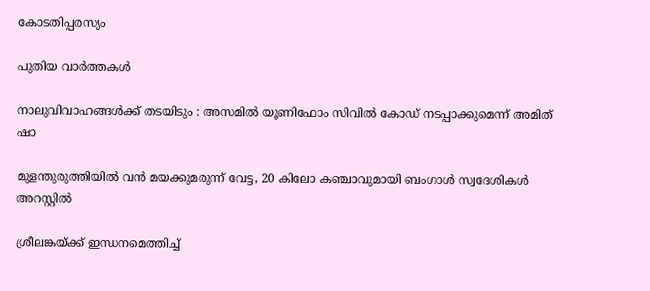കോടതിപ്പരസ്യം

പുതിയ വാര്‍ത്തകള്‍

നാലുവിവാഹങ്ങൾക്ക് തടയിടും : അസമിൽ യൂണിഫോം സിവിൽ കോഡ് നടപ്പാക്കുമെന്ന് അമിത് ഷാ

മുളന്തുരുത്തിയിൽ വൻ മയക്കുമരുന്ന് വേട്ട, 20 കിലോ കഞ്ചാവുമായി ബംഗാൾ സ്വദേശികൾ അറസ്റ്റിൽ

ശ്രീലങ്കയ്‌ക്ക് ഇന്ധനമെത്തിച്ച്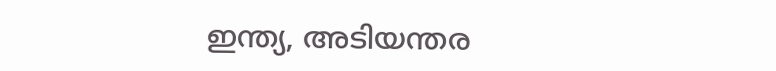ഇന്ത്യ, അടിയന്തര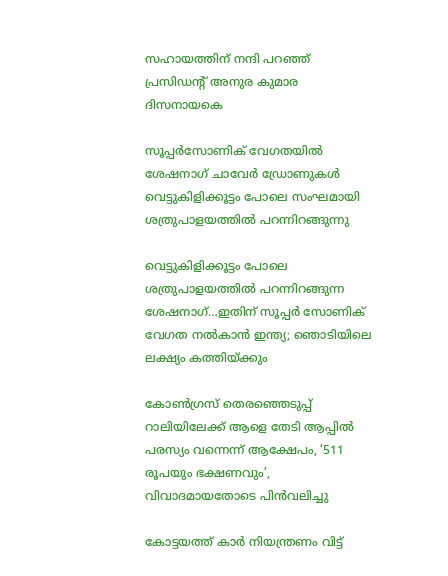സഹായത്തിന് നന്ദി പറഞ്ഞ് പ്രസിഡന്റ് അനുര കുമാര ദിസനായകെ

സൂപ്പര്‍സോണിക് വേഗതയില്‍ ശേഷനാഗ് ചാവേര്‍ ഡ്രോണുകള്‍ വെട്ടുകിളിക്കൂട്ടം പോലെ സംഘമായി ശത്രുപാളയത്തില്‍ പറന്നിറങ്ങുന്നു

വെട്ടുകിളിക്കൂട്ടം പോലെ ശത്രുപാളയത്തില്‍ പറന്നിറങ്ങുന്ന ശേഷനാഗ്…ഇതിന് സൂപ്പര്‍ സോണിക് വേഗത നല്‍കാന്‍ ഇന്ത്യ; ഞൊടിയിലെ ലക്ഷ്യം കത്തിയ്‌ക്കും

കോണ്‍ഗ്രസ് തെരഞ്ഞെടുപ്പ് റാലിയിലേക്ക് ആളെ തേടി ആപ്പില്‍ പരസ്യം വന്നെന്ന് ആക്ഷേപം, ‘511 രൂപയും ഭക്ഷണവും’, വിവാദമായതോടെ പിന്‍വലിച്ചു

കോട്ടയത്ത് കാര്‍ നിയന്ത്രണം വിട്ട്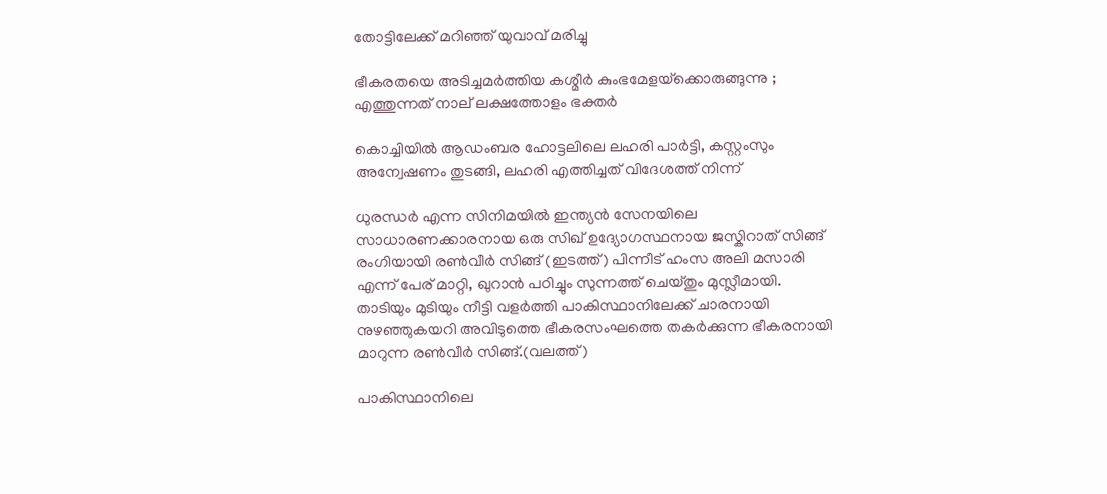തോട്ടിലേക്ക് മറിഞ്ഞ് യുവാവ് മരിച്ചു

ഭീകരതയെ അടിച്ചമർത്തിയ കശ്മീർ കുംഭമേളയ്‌ക്കൊരുങ്ങുന്നു ; എത്തുന്നത് നാല് ലക്ഷത്തോളം ഭക്തർ

കൊച്ചിയില്‍ ആഡംബര ഹോട്ടലിലെ ലഹരി പാര്‍ട്ടി, കസ്റ്റംസും അന്വേഷണം തുടങ്ങി, ലഹരി എത്തിച്ചത് വിദേശത്ത് നിന്ന്

ധുരന്ധര്‍ എന്ന സിനിമയില്‍ ഇന്ത്യന്‍ സേനയിലെ സാധാരണക്കാരനായ ഒരു സിഖ് ഉദ്യോഗസ്ഥനായ ജസ്കിറാത് സിങ്ങ് രംഗിയായി രണ്‍വീര്‍ സിങ്ങ് (ഇടത്ത്) പിന്നീട് ഹംസ അലി മസാരി എന്ന് പേര് മാറ്റി, ഖുറാന്‍ പഠിച്ചും സുന്നത്ത് ചെയ്തും മുസ്ലീമായി. താടിയും മുടിയും നീട്ടി വളര്‍ത്തി പാകിസ്ഥാനിലേക്ക് ചാരനായി നുഴഞ്ഞുകയറി അവിടുത്തെ ഭീകരസംഘത്തെ തകര്‍ക്കുന്ന ഭീകരനായി മാറുന്ന രണ്‍വീര്‍ സിങ്ങ്.(വലത്ത്)

പാകിസ്ഥാനിലെ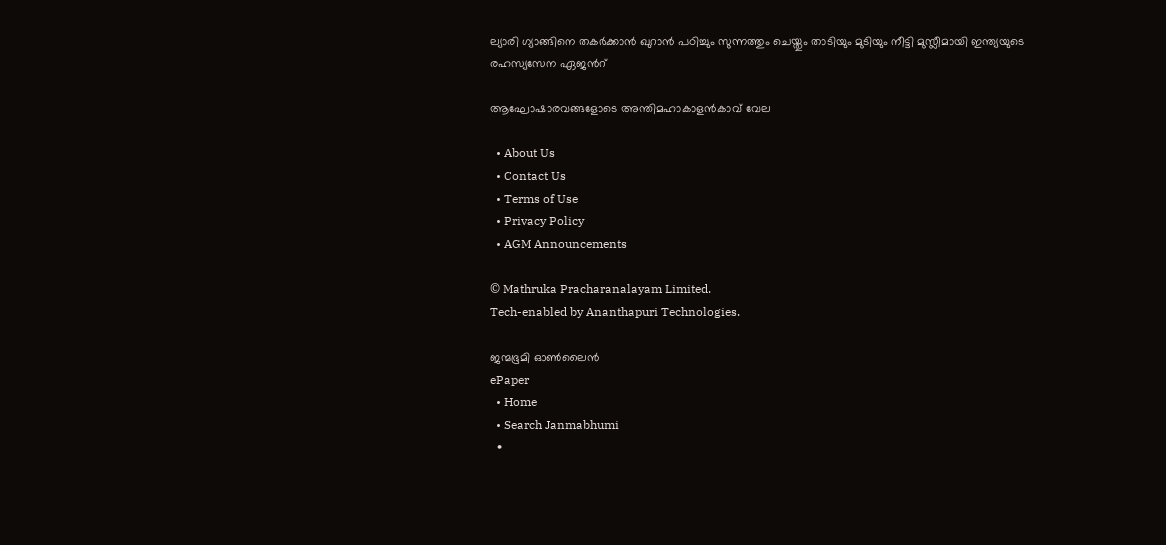ല്യാരി ഗ്യാങ്ങിനെ തകര്‍ക്കാന്‍ ഖുറാന്‍ പഠിച്ചും സുന്നത്തും ചെയ്തും താടിയും മുടിയും നീട്ടി മുസ്ലീമായി ഇന്ത്യയുടെ രഹസ്യസേന ഏജന്‍റ്

ആഘോഷാരവങ്ങളോടെ അന്തിമഹാകാളന്‍കാവ് വേല

  • About Us
  • Contact Us
  • Terms of Use
  • Privacy Policy
  • AGM Announcements

© Mathruka Pracharanalayam Limited.
Tech-enabled by Ananthapuri Technologies.

ജന്മഭൂമി ഓണ്‍ലൈന്‍
ePaper
  • Home
  • Search Janmabhumi
  •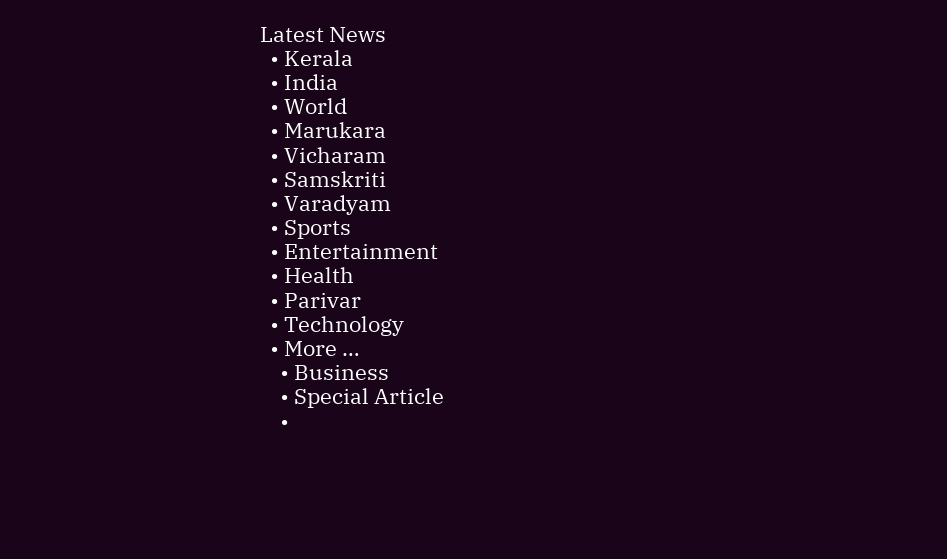Latest News
  • Kerala
  • India
  • World
  • Marukara
  • Vicharam
  • Samskriti
  • Varadyam
  • Sports
  • Entertainment
  • Health
  • Parivar
  • Technology
  • More …
    • Business
    • Special Article
    •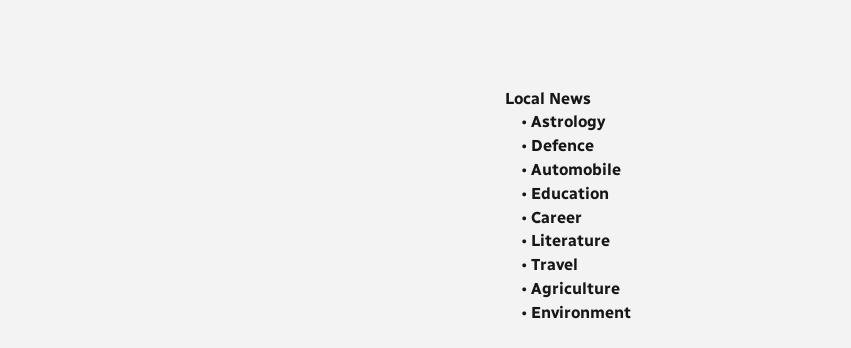Local News
    • Astrology
    • Defence
    • Automobile
    • Education
    • Career
    • Literature
    • Travel
    • Agriculture
    • Environment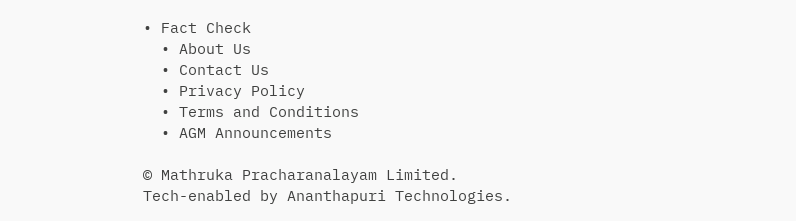• Fact Check
  • About Us
  • Contact Us
  • Privacy Policy
  • Terms and Conditions
  • AGM Announcements

© Mathruka Pracharanalayam Limited.
Tech-enabled by Ananthapuri Technologies.